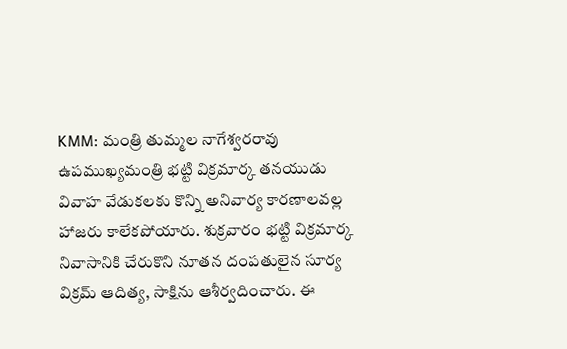KMM: మంత్రి తుమ్మల నాగేశ్వరరావు ఉపముఖ్యమంత్రి భట్టి విక్రమార్క తనయుడు వివాహ వేడుకలకు కొన్ని అనివార్య కారణాలవల్ల హాజరు కాలేకపోయారు. శుక్రవారం భట్టి విక్రమార్క నివాసానికి చేరుకొని నూతన దంపతులైన సూర్య విక్రమ్ ఆదిత్య, సాక్షిను ఆశీర్వదించారు. ఈ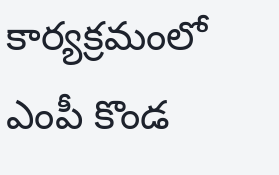కార్యక్రమంలో ఎంపీ కొండ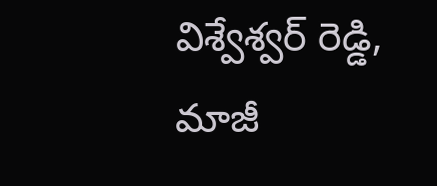విశ్వేశ్వర్ రెడ్డి, మాజీ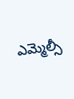ఎమ్మెల్సీ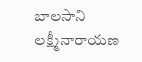బాలసాని లక్ష్మీనారాయణ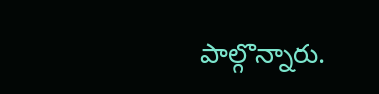పాల్గొన్నారు.